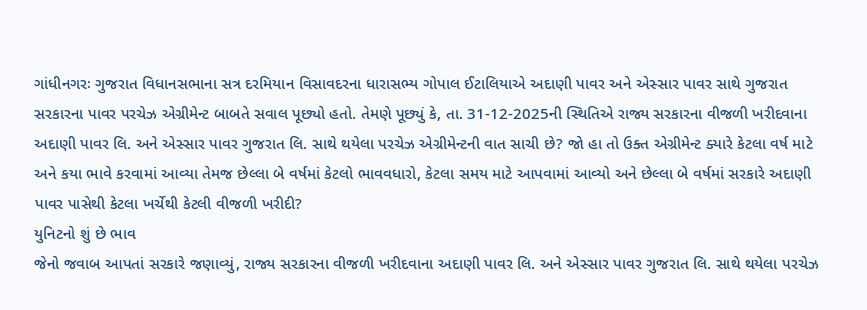ગાંધીનગરઃ ગુજરાત વિધાનસભાના સત્ર દરમિયાન વિસાવદરના ધારાસભ્ય ગોપાલ ઈટાલિયાએ અદાણી પાવર અને એસ્સાર પાવર સાથે ગુજરાત સરકારના પાવર પરચેઝ એગ્રીમેન્ટ બાબતે સવાલ પૂછ્યો હતો. તેમણે પૂછ્યું કે, તા. 31-12-2025ની સ્થિતિએ રાજ્ય સરકારના વીજળી ખરીદવાના અદાણી પાવર લિ. અને એસ્સાર પાવર ગુજરાત લિ. સાથે થયેલા પરચેઝ એગ્રીમેન્ટની વાત સાચી છે? જો હા તો ઉક્ત એગ્રીમેન્ટ ક્યારે કેટલા વર્ષ માટે અને કયા ભાવે કરવામાં આવ્યા તેમજ છેલ્લા બે વર્ષમાં કેટલો ભાવવધારો, કેટલા સમય માટે આપવામાં આવ્યો અને છેલ્લા બે વર્ષમાં સરકારે અદાણી પાવર પાસેથી કેટલા ખર્ચેથી કેટલી વીજળી ખરીદી?
યુનિટનો શું છે ભાવ
જેનો જવાબ આપતાં સરકારે જણાવ્યું, રાજ્ય સરકારના વીજળી ખરીદવાના અદાણી પાવર લિ. અને એસ્સાર પાવર ગુજરાત લિ. સાથે થયેલા પરચેઝ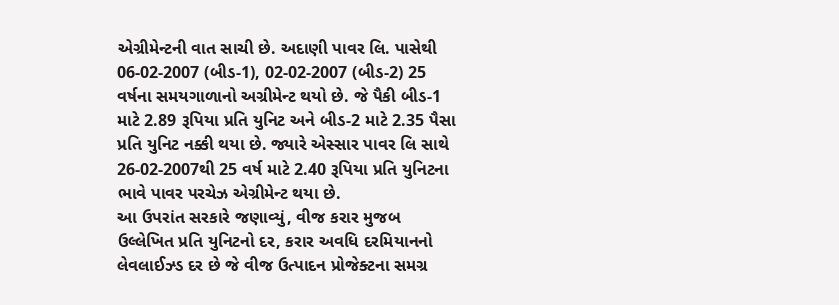એગ્રીમેન્ટની વાત સાચી છે. અદાણી પાવર લિ. પાસેથી 06-02-2007 (બીડ-1), 02-02-2007 (બીડ-2) 25 વર્ષના સમયગાળાનો અગ્રીમેન્ટ થયો છે. જે પૈકી બીડ-1 માટે 2.89 રૂપિયા પ્રતિ યુનિટ અને બીડ-2 માટે 2.35 પૈસા પ્રતિ યુનિટ નક્કી થયા છે. જ્યારે એસ્સાર પાવર લિ સાથે 26-02-2007થી 25 વર્ષ માટે 2.40 રૂપિયા પ્રતિ યુનિટના ભાવે પાવર પરચેઝ એગ્રીમેન્ટ થયા છે.
આ ઉપરાંત સરકારે જણાવ્યું, વીજ કરાર મુજબ ઉલ્લેખિત પ્રતિ યુનિટનો દર, કરાર અવધિ દરમિયાનનો લેવલાઈઝ્ડ દર છે જે વીજ ઉત્પાદન પ્રોજેક્ટના સમગ્ર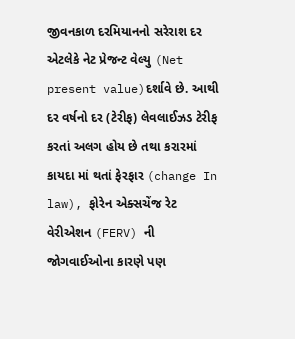જીવનકાળ દરમિયાનનો સરેરાશ દર એટલેકે નેટ પ્રેજન્ટ વેલ્યુ (Net present value)દર્શાવે છે. આથી દર વર્ષનો દર (ટેરીફ) લેવલાઈઝડ ટેરીફ કરતાં અલગ હોય છે તથા કરારમાં કાયદા માં થતાં ફેરફાર (change In law), ફોરેન એક્સચેંજ રેટ વેરીએશન (FERV) ની જોગવાઈઓના કારણે પણ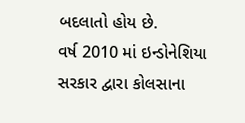બદલાતો હોય છે.
વર્ષ 2010 માં ઇન્ડોનેશિયા સરકાર દ્વારા કોલસાના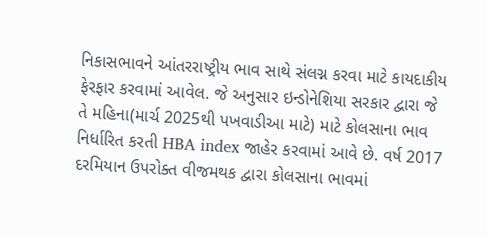નિકાસભાવને આંતરરાષ્ટ્રીય ભાવ સાથે સંલગ્ન કરવા માટે કાયદાકીય ફેરફાર કરવામાં આવેલ. જે અનુસાર ઇન્ડોનેશિયા સરકાર દ્વારા જે તે મહિના(માર્ચ 2025થી પખવાડીઆ માટે) માટે કોલસાના ભાવ નિર્ધારિત કરતી HBA index જાહેર કરવામાં આવે છે. વર્ષ 2017 દરમિયાન ઉપરોક્ત વીજમથક દ્વારા કોલસાના ભાવમાં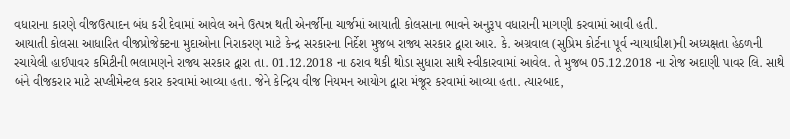વધારાના કારણે વીજઉત્પાદન બંધ કરી દેવામાં આવેલ અને ઉત્પન્ન થતી એનર્જીના ચાર્જમાં આયાતી કોલસાના ભાવને અનુરૂપ વધારાની માગણી કરવામાં આવી હતી.
આયાતી કોલસા આધારિત વીજપ્રોજેક્ટના મુદાઓના નિરાકરણ માટે કેન્દ્ર સરકારના નિર્દેશ મુજબ રાજ્ય સરકાર દ્વારા આર. કે. અગ્રવાલ (સુપ્રિમ કોર્ટના પૂર્વ ન્યાયાધીશ)ની અધ્યક્ષતા હેઠળની રચાયેલી હાઈપાવર કમિટીની ભલામણને રાજ્ય સરકાર દ્વારા તા. 01.12.2018 ના ઠરાવ થકી થોડા સુધારા સાથે સ્વીકારવામાં આવેલ. તે મુજબ 05.12.2018 ના રોજ અદાણી પાવર લિ. સાથે બંને વીજકરાર માટે સપ્લીમેન્ટલ કરાર કરવામાં આવ્યા હતા. જેને કેન્દ્રિય વીજ નિયમન આયોગ દ્વારા મંજૂર કરવામાં આવ્યા હતા. ત્યારબાદ,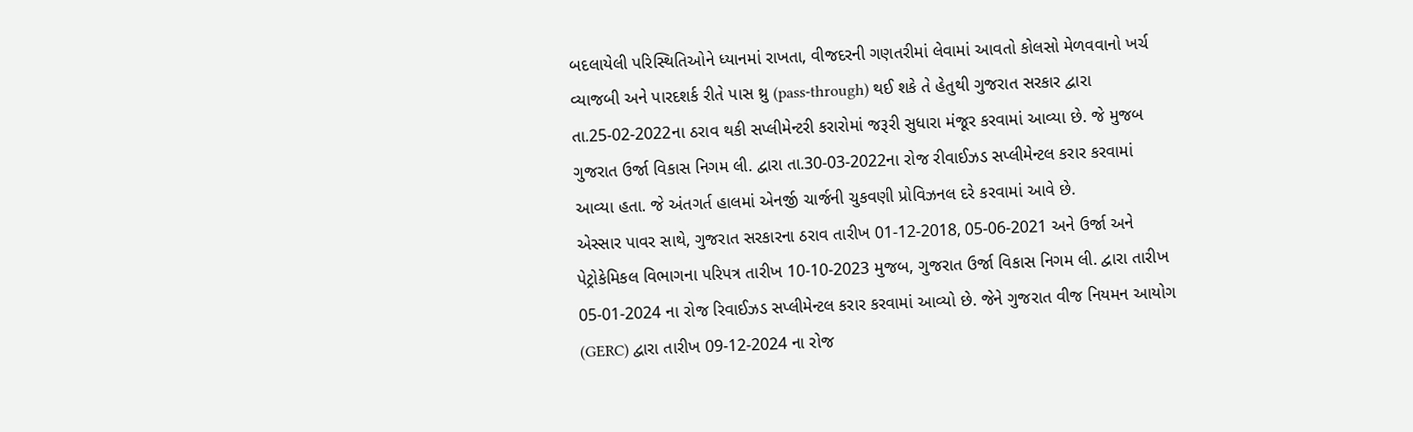બદલાયેલી પરિસ્થિતિઓને ધ્યાનમાં રાખતા, વીજદરની ગણતરીમાં લેવામાં આવતો કોલસો મેળવવાનો ખર્ચ વ્યાજબી અને પારદશર્ક રીતે પાસ થ્રુ (pass-through) થઈ શકે તે હેતુથી ગુજરાત સરકાર દ્વારા તા.25-02-2022ના ઠરાવ થકી સપ્લીમેન્ટરી કરારોમાં જરૂરી સુધારા મંજૂર કરવામાં આવ્યા છે. જે મુજબ ગુજરાત ઉર્જા વિકાસ નિગમ લી. દ્વારા તા.30-03-2022ના રોજ રીવાઈઝડ સપ્લીમેન્ટલ કરાર કરવામાં આવ્યા હતા. જે અંતગર્ત હાલમાં એનર્જી ચાર્જની ચુકવણી પ્રોવિઝનલ દરે કરવામાં આવે છે.
એસ્સાર પાવર સાથે, ગુજરાત સરકારના ઠરાવ તારીખ 01-12-2018, 05-06-2021 અને ઉર્જા અને પેટ્રોકેમિકલ વિભાગના પરિપત્ર તારીખ 10-10-2023 મુજબ, ગુજરાત ઉર્જા વિકાસ નિગમ લી. દ્વારા તારીખ 05-01-2024 ના રોજ રિવાઈઝડ સપ્લીમેન્ટલ કરાર કરવામાં આવ્યો છે. જેને ગુજરાત વીજ નિયમન આયોગ (GERC) દ્વારા તારીખ 09-12-2024 ના રોજ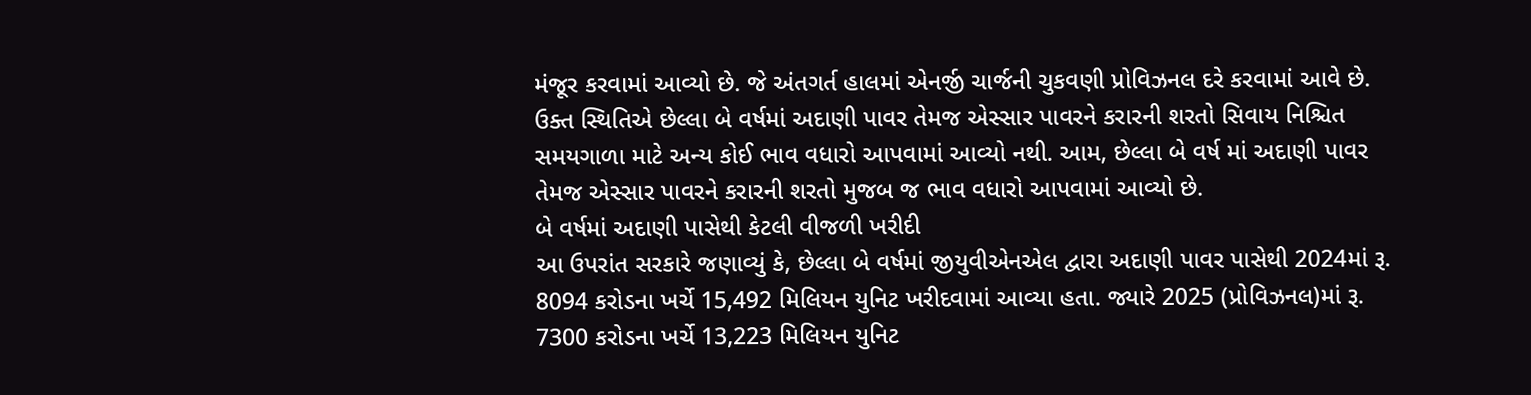મંજૂર કરવામાં આવ્યો છે. જે અંતગર્ત હાલમાં એનર્જી ચાર્જની ચુકવણી પ્રોવિઝનલ દરે કરવામાં આવે છે. ઉક્ત સ્થિતિએ છેલ્લા બે વર્ષમાં અદાણી પાવર તેમજ એસ્સાર પાવરને કરારની શરતો સિવાય નિશ્ચિત સમયગાળા માટે અન્ય કોઈ ભાવ વધારો આપવામાં આવ્યો નથી. આમ, છેલ્લા બે વર્ષ માં અદાણી પાવર તેમજ એસ્સાર પાવરને કરારની શરતો મુજબ જ ભાવ વધારો આપવામાં આવ્યો છે.
બે વર્ષમાં અદાણી પાસેથી કેટલી વીજળી ખરીદી
આ ઉપરાંત સરકારે જણાવ્યું કે, છેલ્લા બે વર્ષમાં જીયુવીએનએલ દ્વારા અદાણી પાવર પાસેથી 2024માં રૂ. 8094 કરોડના ખર્ચે 15,492 મિલિયન યુનિટ ખરીદવામાં આવ્યા હતા. જ્યારે 2025 (પ્રોવિઝનલ)માં રૂ. 7300 કરોડના ખર્ચે 13,223 મિલિયન યુનિટ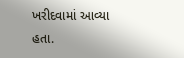ખરીદવામાં આવ્યા હતા.